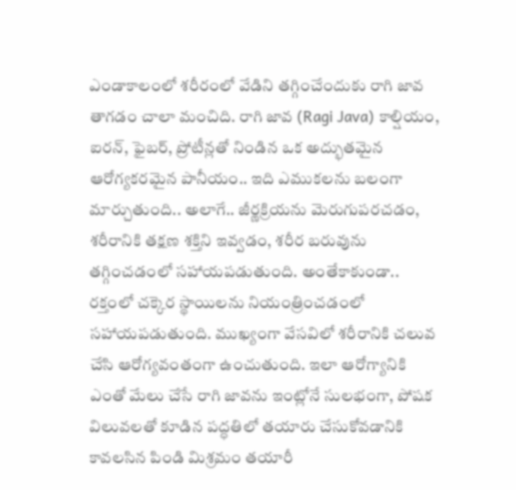ఎండాకాలంలో శరీరంలో వేడిని తగ్గించేందుకు రాగి జావ తాగడం చాలా మంచిది. రాగి జావ (Ragi Java) కాల్షియం, ఐరన్, ఫైబర్, ప్రోటీన్లతో నిండిన ఒక అద్భుతమైన ఆరోగ్యకరమైన పానీయం.. ఇది ఎముకలను బలంగా మార్చుతుంది.. అలాగే.. జీర్ణక్రియను మెరుగుపరచడం, శరీరానికి తక్షణ శక్తిని ఇవ్వడం, శరీర బరువును తగ్గించడంలో సహాయపడుతుంది. అంతేకాకుండా.. రక్తంలో చక్కెర స్థాయిలను నియంత్రించడంలో సహాయపడుతుంది. ముఖ్యంగా వేసవిలో శరీరానికి చలువ చేసి ఆరోగ్యవంతంగా ఉంచుతుంది. ఇలా ఆరోగ్యానికి ఎంతో మేలు చేసే రాగి జావను ఇంట్లోనే సులభంగా, పోషక విలువలతో కూడిన పద్ధతిలో తయారు చేసుకోవడానికి కావలసిన పిండి మిశ్రమం తయారీ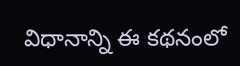విధానాన్ని ఈ కథనంలో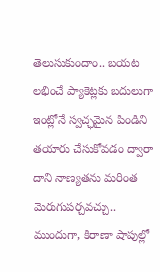తెలుసుకుందాం.. బయట లభించే ప్యాకెట్లకు బదులుగా ఇంట్లోనే స్వచ్ఛమైన పిండిని తయారు చేసుకోవడం ద్వారా దాని నాణ్యతను మరింత మెరుగుపర్చవచ్చు..
ముందుగా, కిరాణా షాపుల్లో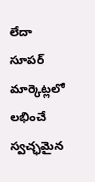లేదా సూపర్ మార్కెట్లలో లభించే స్వచ్ఛమైన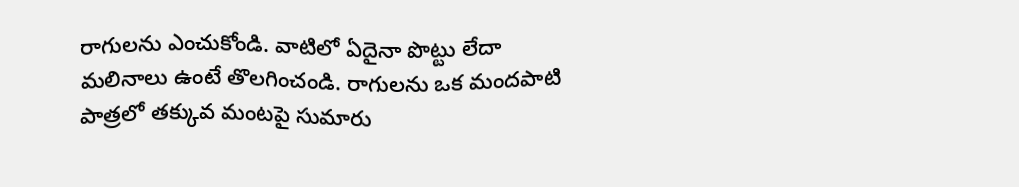రాగులను ఎంచుకోండి. వాటిలో ఏదైనా పొట్టు లేదా మలినాలు ఉంటే తొలగించండి. రాగులను ఒక మందపాటి పాత్రలో తక్కువ మంటపై సుమారు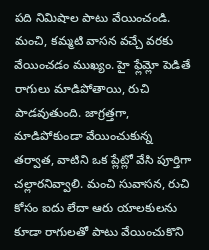పది నిమిషాల పాటు వేయించండి. మంచి, కమ్మటి వాసన వచ్చే వరకు వేయించడం ముఖ్యం. హై ఫ్లేమ్లో పెడితే రాగులు మాడిపోతాయి, రుచి పాడవుతుంది. జాగ్రత్తగా, మాడిపోకుండా వేయించుకున్న తర్వాత, వాటిని ఒక ప్లేట్లో వేసి పూర్తిగా చల్లారనివ్వాలి. మంచి సువాసన, రుచి కోసం ఐదు లేదా ఆరు యాలకులను కూడా రాగులతో పాటు వేయించుకొని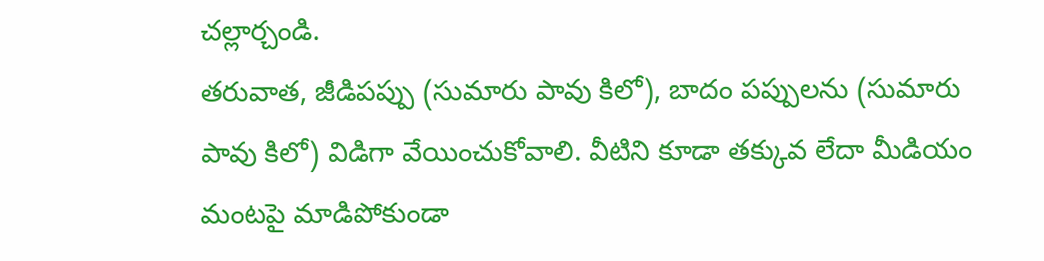చల్లార్చండి.
తరువాత, జీడిపప్పు (సుమారు పావు కిలో), బాదం పప్పులను (సుమారు పావు కిలో) విడిగా వేయించుకోవాలి. వీటిని కూడా తక్కువ లేదా మీడియం మంటపై మాడిపోకుండా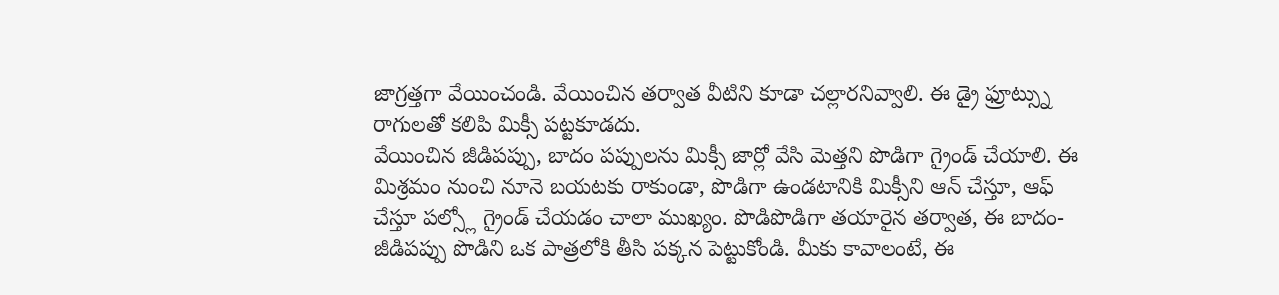జాగ్రత్తగా వేయించండి. వేయించిన తర్వాత వీటిని కూడా చల్లారనివ్వాలి. ఈ డ్రై ఫ్రూట్స్ను రాగులతో కలిపి మిక్సీ పట్టకూడదు.
వేయించిన జీడిపప్పు, బాదం పప్పులను మిక్సీ జార్లో వేసి మెత్తని పొడిగా గ్రైండ్ చేయాలి. ఈ మిశ్రమం నుంచి నూనె బయటకు రాకుండా, పొడిగా ఉండటానికి మిక్సీని ఆన్ చేస్తూ, ఆఫ్ చేస్తూ పల్స్లో గ్రైండ్ చేయడం చాలా ముఖ్యం. పొడిపొడిగా తయారైన తర్వాత, ఈ బాదం-జీడిపప్పు పొడిని ఒక పాత్రలోకి తీసి పక్కన పెట్టుకోండి. మీకు కావాలంటే, ఈ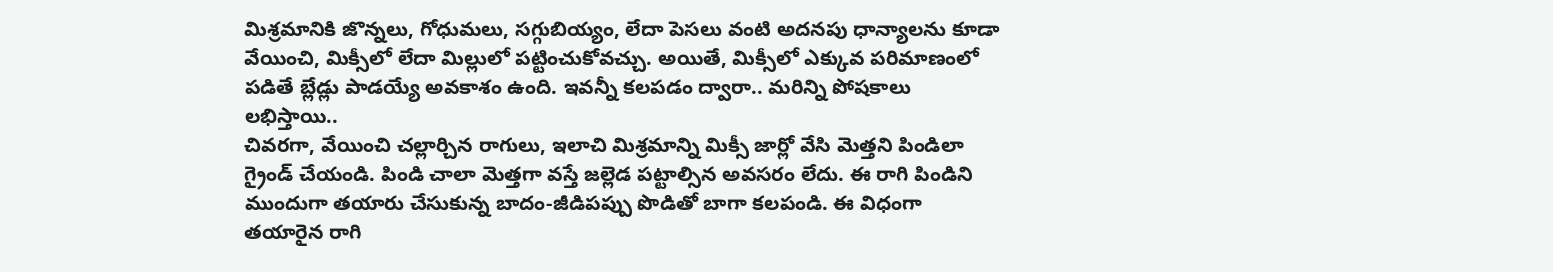మిశ్రమానికి జొన్నలు, గోధుమలు, సగ్గుబియ్యం, లేదా పెసలు వంటి అదనపు ధాన్యాలను కూడా వేయించి, మిక్సీలో లేదా మిల్లులో పట్టించుకోవచ్చు. అయితే, మిక్సీలో ఎక్కువ పరిమాణంలో పడితే బ్లేడ్లు పాడయ్యే అవకాశం ఉంది. ఇవన్నీ కలపడం ద్వారా.. మరిన్ని పోషకాలు లభిస్తాయి..
చివరగా, వేయించి చల్లార్చిన రాగులు, ఇలాచి మిశ్రమాన్ని మిక్సీ జార్లో వేసి మెత్తని పిండిలా గ్రైండ్ చేయండి. పిండి చాలా మెత్తగా వస్తే జల్లెడ పట్టాల్సిన అవసరం లేదు. ఈ రాగి పిండిని ముందుగా తయారు చేసుకున్న బాదం-జీడిపప్పు పొడితో బాగా కలపండి. ఈ విధంగా తయారైన రాగి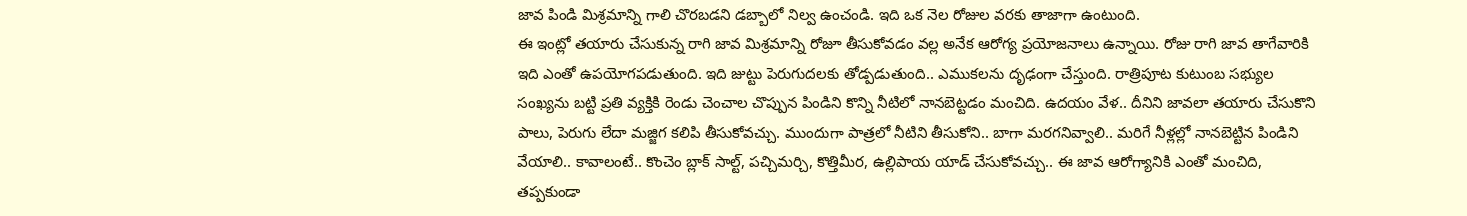జావ పిండి మిశ్రమాన్ని గాలి చొరబడని డబ్బాలో నిల్వ ఉంచండి. ఇది ఒక నెల రోజుల వరకు తాజాగా ఉంటుంది.
ఈ ఇంట్లో తయారు చేసుకున్న రాగి జావ మిశ్రమాన్ని రోజూ తీసుకోవడం వల్ల అనేక ఆరోగ్య ప్రయోజనాలు ఉన్నాయి. రోజు రాగి జావ తాగేవారికి ఇది ఎంతో ఉపయోగపడుతుంది. ఇది జుట్టు పెరుగుదలకు తోడ్పడుతుంది.. ఎముకలను దృఢంగా చేస్తుంది. రాత్రిపూట కుటుంబ సభ్యుల సంఖ్యను బట్టి ప్రతి వ్యక్తికి రెండు చెంచాల చొప్పున పిండిని కొన్ని నీటిలో నానబెట్టడం మంచిది. ఉదయం వేళ.. దీనిని జావలా తయారు చేసుకొని పాలు, పెరుగు లేదా మజ్జిగ కలిపి తీసుకోవచ్చు. ముందుగా పాత్రలో నీటిని తీసుకోని.. బాగా మరగనివ్వాలి.. మరిగే నీళ్లల్లో నానబెట్టిన పిండిని వేయాలి.. కావాలంటే.. కొంచెం బ్లాక్ సాల్ట్, పచ్చిమర్చి, కొత్తిమీర, ఉల్లిపాయ యాడ్ చేసుకోవచ్చు.. ఈ జావ ఆరోగ్యానికి ఎంతో మంచిది, తప్పకుండా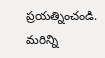ప్రయత్నించండి.
మరిన్ని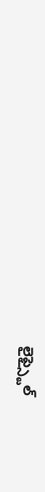లైఫ్స్టైల్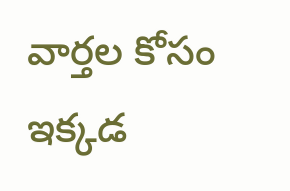వార్తల కోసం ఇక్కడ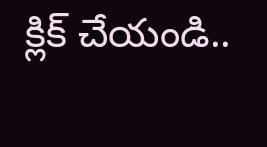క్లిక్ చేయండి..